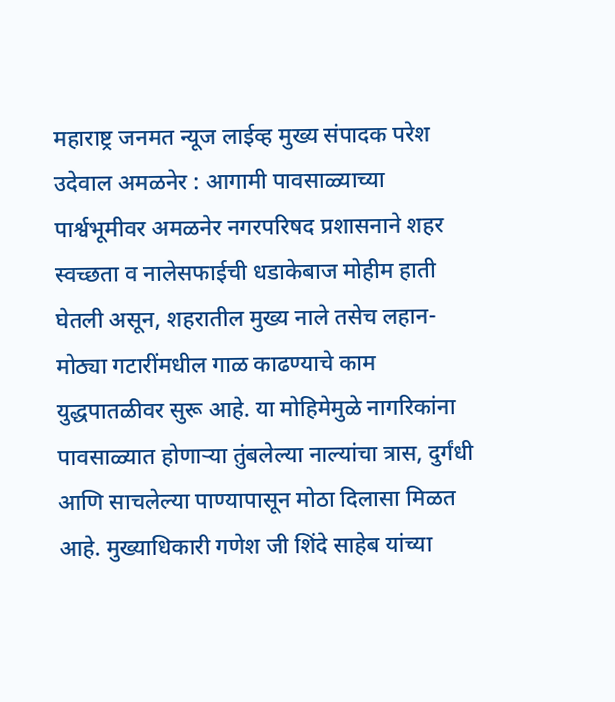महाराष्ट्र जनमत न्यूज लाईव्ह मुख्य संपादक परेश उदेवाल अमळनेर : आगामी पावसाळ्याच्या पार्श्वभूमीवर अमळनेर नगरपरिषद प्रशासनाने शहर स्वच्छता व नालेसफाईची धडाकेबाज मोहीम हाती घेतली असून, शहरातील मुख्य नाले तसेच लहान-मोठ्या गटारींमधील गाळ काढण्याचे काम युद्धपातळीवर सुरू आहे. या मोहिमेमुळे नागरिकांना पावसाळ्यात होणाऱ्या तुंबलेल्या नाल्यांचा त्रास, दुर्गंधी आणि साचलेल्या पाण्यापासून मोठा दिलासा मिळत आहे. मुख्याधिकारी गणेश जी शिंदे साहेब यांच्या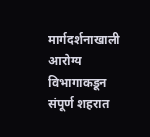मार्गदर्शनाखाली आरोग्य विभागाकडून संपूर्ण शहरात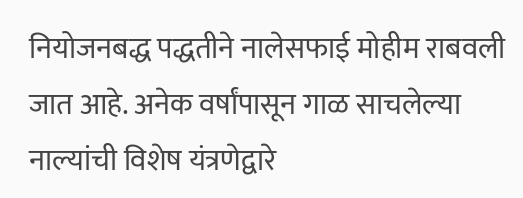नियोजनबद्ध पद्धतीने नालेसफाई मोहीम राबवली जात आहे. अनेक वर्षांपासून गाळ साचलेल्या नाल्यांची विशेष यंत्रणेद्वारे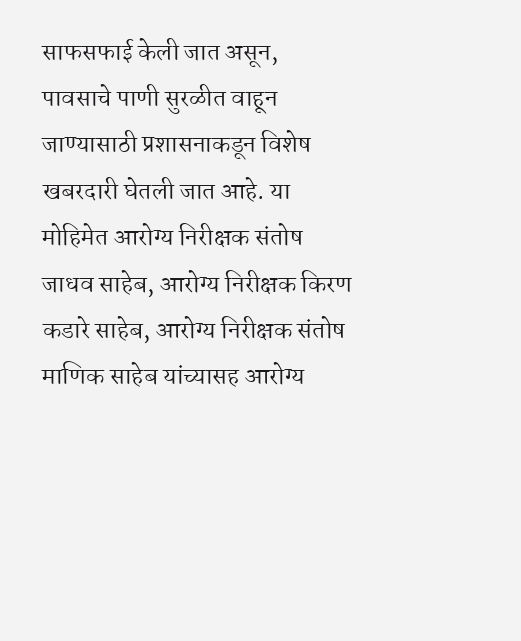साफसफाई केली जात असून, पावसाचे पाणी सुरळीत वाहून जाण्यासाठी प्रशासनाकडून विशेष खबरदारी घेतली जात आहे. या मोहिमेत आरोग्य निरीक्षक संतोष जाधव साहेब, आरोग्य निरीक्षक किरण कडारे साहेब, आरोग्य निरीक्षक संतोष माणिक साहेब यांच्यासह आरोग्य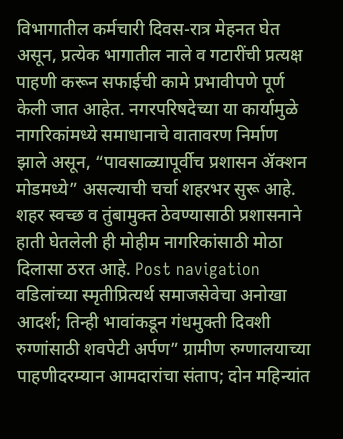विभागातील कर्मचारी दिवस-रात्र मेहनत घेत असून, प्रत्येक भागातील नाले व गटारींची प्रत्यक्ष पाहणी करून सफाईची कामे प्रभावीपणे पूर्ण केली जात आहेत. नगरपरिषदेच्या या कार्यामुळे नागरिकांमध्ये समाधानाचे वातावरण निर्माण झाले असून, “पावसाळ्यापूर्वीच प्रशासन ॲक्शन मोडमध्ये” असल्याची चर्चा शहरभर सुरू आहे. शहर स्वच्छ व तुंबामुक्त ठेवण्यासाठी प्रशासनाने हाती घेतलेली ही मोहीम नागरिकांसाठी मोठा दिलासा ठरत आहे. Post navigation वडिलांच्या स्मृतीप्रित्यर्थ समाजसेवेचा अनोखा आदर्श; तिन्ही भावांकडून गंधमुक्ती दिवशी रुग्णांसाठी शवपेटी अर्पण” ग्रामीण रुग्णालयाच्या पाहणीदरम्यान आमदारांचा संताप; दोन महिन्यांत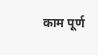काम पूर्ण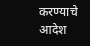करण्याचे आदेश